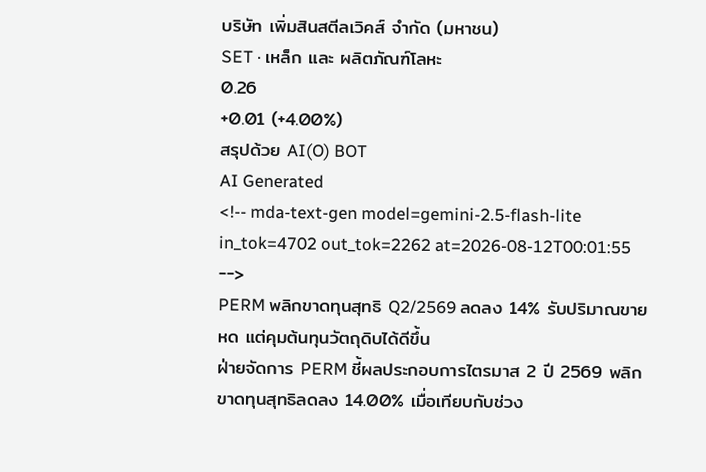บริษัท เพิ่มสินสตีลเวิคส์ จำกัด (มหาชน)
SET · เหล็ก และ ผลิตภัณฑ์โลหะ
0.26
+0.01 (+4.00%)
สรุปด้วย AI(O) BOT
AI Generated
<!-- mda-text-gen model=gemini-2.5-flash-lite in_tok=4702 out_tok=2262 at=2026-08-12T00:01:55 -->
PERM พลิกขาดทุนสุทธิ Q2/2569 ลดลง 14% รับปริมาณขายหด แต่คุมต้นทุนวัตถุดิบได้ดีขึ้น
ฝ่ายจัดการ PERM ชี้ผลประกอบการไตรมาส 2 ปี 2569 พลิกขาดทุนสุทธิลดลง 14.00% เมื่อเทียบกับช่วง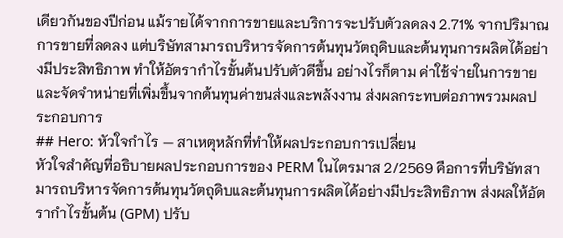เดียวกันของปีก่อน แม้รายได้จากการขายและบริการจะปรับตัวลดลง 2.71% จากปริมาณการขายที่ลดลง แต่บริษัทสามารถบริหารจัดการต้นทุนวัตถุดิบและต้นทุนการผลิตได้อย่างมีประสิทธิภาพ ทำให้อัตรากำไรขั้นต้นปรับตัวดีขึ้น อย่างไรก็ตาม ค่าใช้จ่ายในการขายและจัดจำหน่ายที่เพิ่มขึ้นจากต้นทุนค่าขนส่งและพลังงาน ส่งผลกระทบต่อภาพรวมผลประกอบการ
## Hero: หัวใจกำไร — สาเหตุหลักที่ทำให้ผลประกอบการเปลี่ยน
หัวใจสำคัญที่อธิบายผลประกอบการของ PERM ในไตรมาส 2/2569 คือการที่บริษัทสามารถบริหารจัดการต้นทุนวัตถุดิบและต้นทุนการผลิตได้อย่างมีประสิทธิภาพ ส่งผลให้อัตรากำไรขั้นต้น (GPM) ปรับ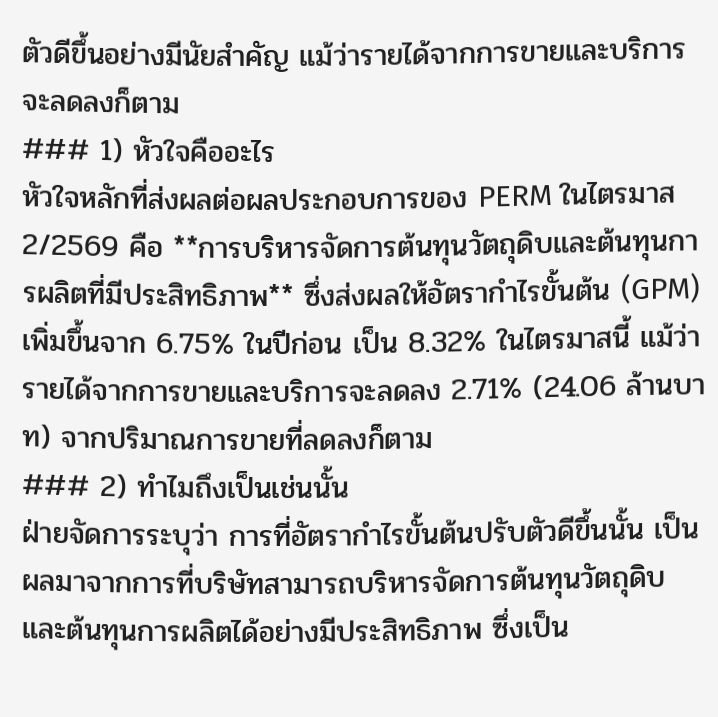ตัวดีขึ้นอย่างมีนัยสำคัญ แม้ว่ารายได้จากการขายและบริการจะลดลงก็ตาม
### 1) หัวใจคืออะไร
หัวใจหลักที่ส่งผลต่อผลประกอบการของ PERM ในไตรมาส 2/2569 คือ **การบริหารจัดการต้นทุนวัตถุดิบและต้นทุนการผลิตที่มีประสิทธิภาพ** ซึ่งส่งผลให้อัตรากำไรขั้นต้น (GPM) เพิ่มขึ้นจาก 6.75% ในปีก่อน เป็น 8.32% ในไตรมาสนี้ แม้ว่ารายได้จากการขายและบริการจะลดลง 2.71% (24.06 ล้านบาท) จากปริมาณการขายที่ลดลงก็ตาม
### 2) ทำไมถึงเป็นเช่นนั้น
ฝ่ายจัดการระบุว่า การที่อัตรากำไรขั้นต้นปรับตัวดีขึ้นนั้น เป็นผลมาจากการที่บริษัทสามารถบริหารจัดการต้นทุนวัตถุดิบและต้นทุนการผลิตได้อย่างมีประสิทธิภาพ ซึ่งเป็น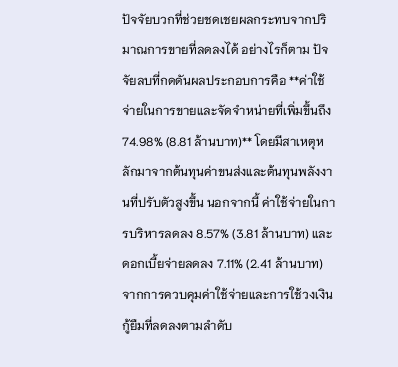ปัจจัยบวกที่ช่วยชดเชยผลกระทบจากปริมาณการขายที่ลดลงได้ อย่างไรก็ตาม ปัจจัยลบที่กดดันผลประกอบการคือ **ค่าใช้จ่ายในการขายและจัดจำหน่ายที่เพิ่มขึ้นถึง 74.98% (8.81 ล้านบาท)** โดยมีสาเหตุหลักมาจากต้นทุนค่าขนส่งและต้นทุนพลังงานที่ปรับตัวสูงขึ้น นอกจากนี้ ค่าใช้จ่ายในการบริหารลดลง 8.57% (3.81 ล้านบาท) และดอกเบี้ยจ่ายลดลง 7.11% (2.41 ล้านบาท) จากการควบคุมค่าใช้จ่ายและการใช้วงเงินกู้ยืมที่ลดลงตามลำดับ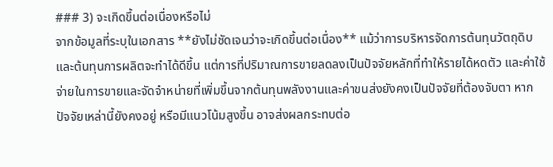### 3) จะเกิดขึ้นต่อเนื่องหรือไม่
จากข้อมูลที่ระบุในเอกสาร **ยังไม่ชัดเจนว่าจะเกิดขึ้นต่อเนื่อง** แม้ว่าการบริหารจัดการต้นทุนวัตถุดิบและต้นทุนการผลิตจะทำได้ดีขึ้น แต่การที่ปริมาณการขายลดลงเป็นปัจจัยหลักที่ทำให้รายได้หดตัว และค่าใช้จ่ายในการขายและจัดจำหน่ายที่เพิ่มขึ้นจากต้นทุนพลังงานและค่าขนส่งยังคงเป็นปัจจัยที่ต้องจับตา หากปัจจัยเหล่านี้ยังคงอยู่ หรือมีแนวโน้มสูงขึ้น อาจส่งผลกระทบต่อ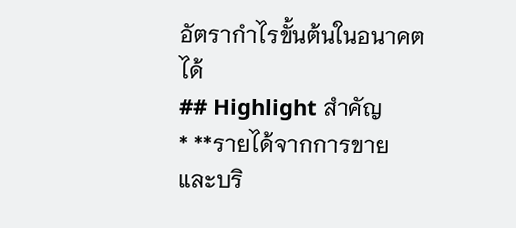อัตรากำไรขั้นต้นในอนาคตได้
## Highlight สำคัญ
* **รายได้จากการขายและบริ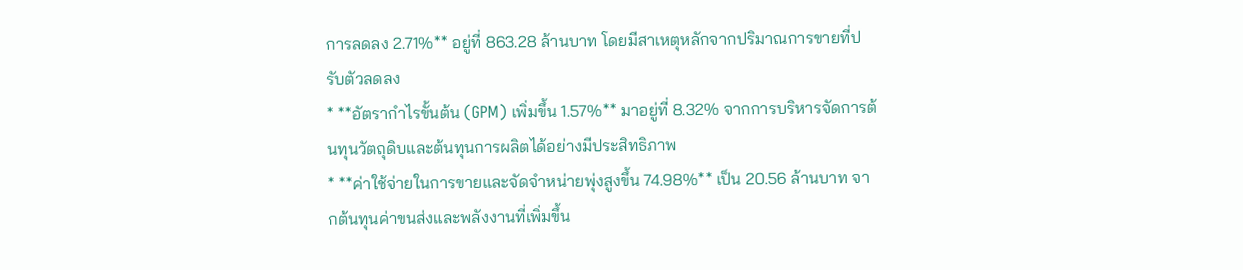การลดลง 2.71%** อยู่ที่ 863.28 ล้านบาท โดยมีสาเหตุหลักจากปริมาณการขายที่ปรับตัวลดลง
* **อัตรากำไรขั้นต้น (GPM) เพิ่มขึ้น 1.57%** มาอยู่ที่ 8.32% จากการบริหารจัดการต้นทุนวัตถุดิบและต้นทุนการผลิตได้อย่างมีประสิทธิภาพ
* **ค่าใช้จ่ายในการขายและจัดจำหน่ายพุ่งสูงขึ้น 74.98%** เป็น 20.56 ล้านบาท จากต้นทุนค่าขนส่งและพลังงานที่เพิ่มขึ้น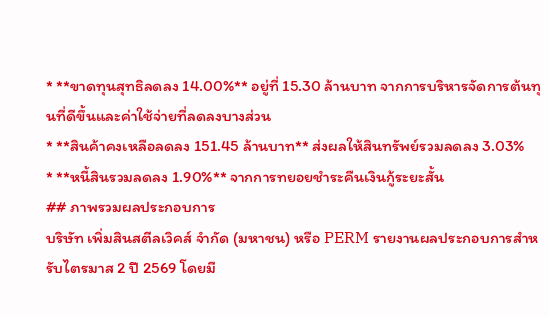* **ขาดทุนสุทธิลดลง 14.00%** อยู่ที่ 15.30 ล้านบาท จากการบริหารจัดการต้นทุนที่ดีขึ้นและค่าใช้จ่ายที่ลดลงบางส่วน
* **สินค้าคงเหลือลดลง 151.45 ล้านบาท** ส่งผลให้สินทรัพย์รวมลดลง 3.03%
* **หนี้สินรวมลดลง 1.90%** จากการทยอยชำระคืนเงินกู้ระยะสั้น
## ภาพรวมผลประกอบการ
บริษัท เพิ่มสินสตีลเวิคส์ จำกัด (มหาชน) หรือ PERM รายงานผลประกอบการสำหรับไตรมาส 2 ปี 2569 โดยมี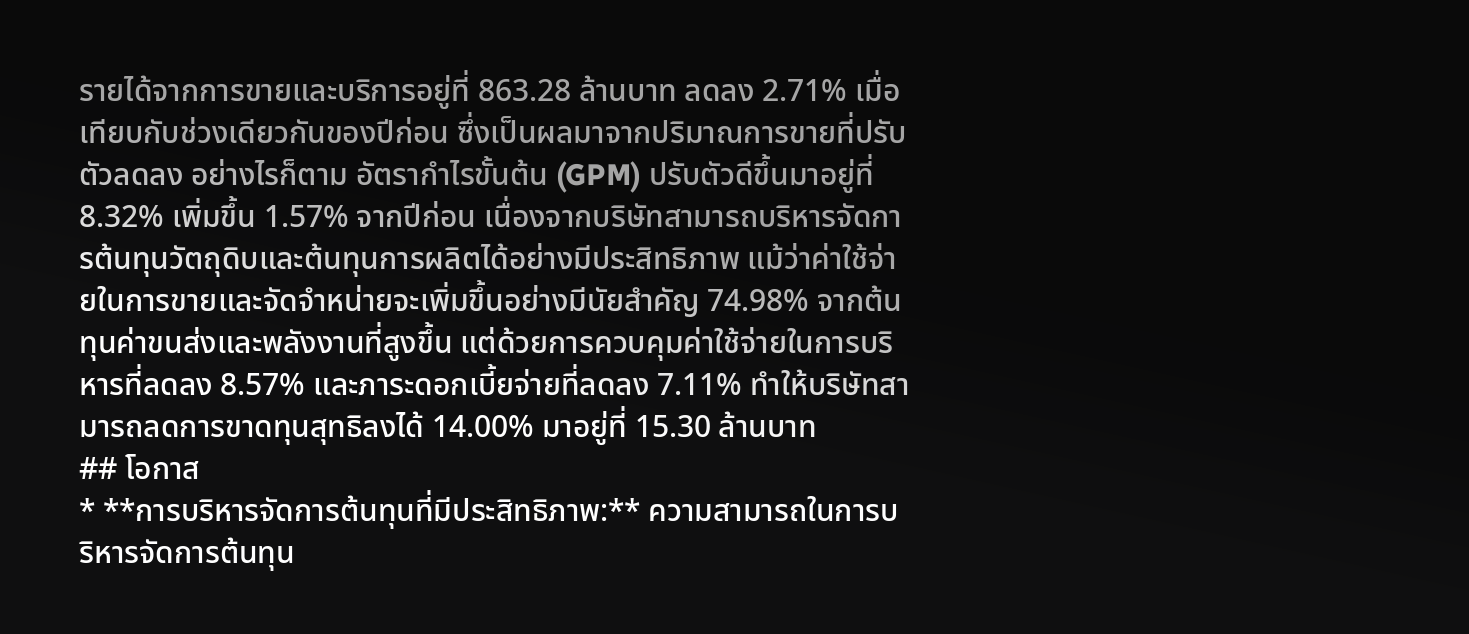รายได้จากการขายและบริการอยู่ที่ 863.28 ล้านบาท ลดลง 2.71% เมื่อเทียบกับช่วงเดียวกันของปีก่อน ซึ่งเป็นผลมาจากปริมาณการขายที่ปรับตัวลดลง อย่างไรก็ตาม อัตรากำไรขั้นต้น (GPM) ปรับตัวดีขึ้นมาอยู่ที่ 8.32% เพิ่มขึ้น 1.57% จากปีก่อน เนื่องจากบริษัทสามารถบริหารจัดการต้นทุนวัตถุดิบและต้นทุนการผลิตได้อย่างมีประสิทธิภาพ แม้ว่าค่าใช้จ่ายในการขายและจัดจำหน่ายจะเพิ่มขึ้นอย่างมีนัยสำคัญ 74.98% จากต้นทุนค่าขนส่งและพลังงานที่สูงขึ้น แต่ด้วยการควบคุมค่าใช้จ่ายในการบริหารที่ลดลง 8.57% และภาระดอกเบี้ยจ่ายที่ลดลง 7.11% ทำให้บริษัทสามารถลดการขาดทุนสุทธิลงได้ 14.00% มาอยู่ที่ 15.30 ล้านบาท
## โอกาส
* **การบริหารจัดการต้นทุนที่มีประสิทธิภาพ:** ความสามารถในการบริหารจัดการต้นทุน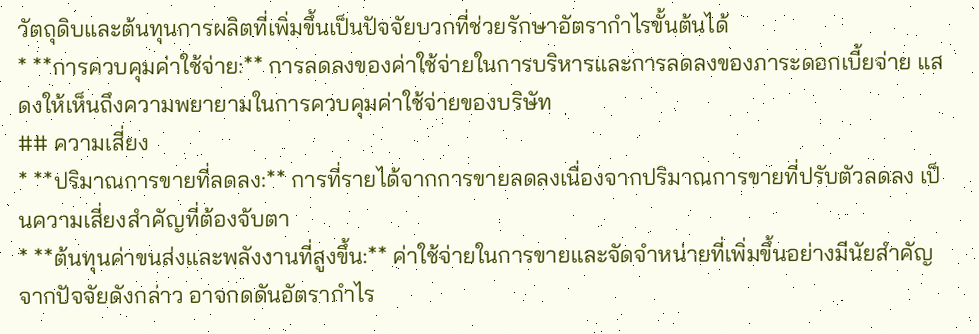วัตถุดิบและต้นทุนการผลิตที่เพิ่มขึ้นเป็นปัจจัยบวกที่ช่วยรักษาอัตรากำไรขั้นต้นได้
* **การควบคุมค่าใช้จ่าย:** การลดลงของค่าใช้จ่ายในการบริหารและการลดลงของภาระดอกเบี้ยจ่าย แสดงให้เห็นถึงความพยายามในการควบคุมค่าใช้จ่ายของบริษัท
## ความเสี่ยง
* **ปริมาณการขายที่ลดลง:** การที่รายได้จากการขายลดลงเนื่องจากปริมาณการขายที่ปรับตัวลดลง เป็นความเสี่ยงสำคัญที่ต้องจับตา
* **ต้นทุนค่าขนส่งและพลังงานที่สูงขึ้น:** ค่าใช้จ่ายในการขายและจัดจำหน่ายที่เพิ่มขึ้นอย่างมีนัยสำคัญจากปัจจัยดังกล่าว อาจกดดันอัตรากำไร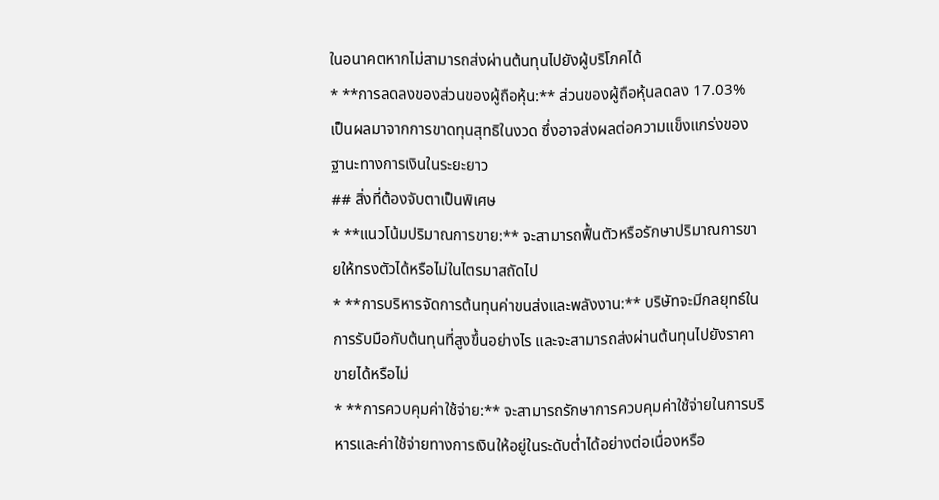ในอนาคตหากไม่สามารถส่งผ่านต้นทุนไปยังผู้บริโภคได้
* **การลดลงของส่วนของผู้ถือหุ้น:** ส่วนของผู้ถือหุ้นลดลง 17.03% เป็นผลมาจากการขาดทุนสุทธิในงวด ซึ่งอาจส่งผลต่อความแข็งแกร่งของฐานะทางการเงินในระยะยาว
## สิ่งที่ต้องจับตาเป็นพิเศษ
* **แนวโน้มปริมาณการขาย:** จะสามารถฟื้นตัวหรือรักษาปริมาณการขายให้ทรงตัวได้หรือไม่ในไตรมาสถัดไป
* **การบริหารจัดการต้นทุนค่าขนส่งและพลังงาน:** บริษัทจะมีกลยุทธ์ในการรับมือกับต้นทุนที่สูงขึ้นอย่างไร และจะสามารถส่งผ่านต้นทุนไปยังราคาขายได้หรือไม่
* **การควบคุมค่าใช้จ่าย:** จะสามารถรักษาการควบคุมค่าใช้จ่ายในการบริหารและค่าใช้จ่ายทางการเงินให้อยู่ในระดับต่ำได้อย่างต่อเนื่องหรือ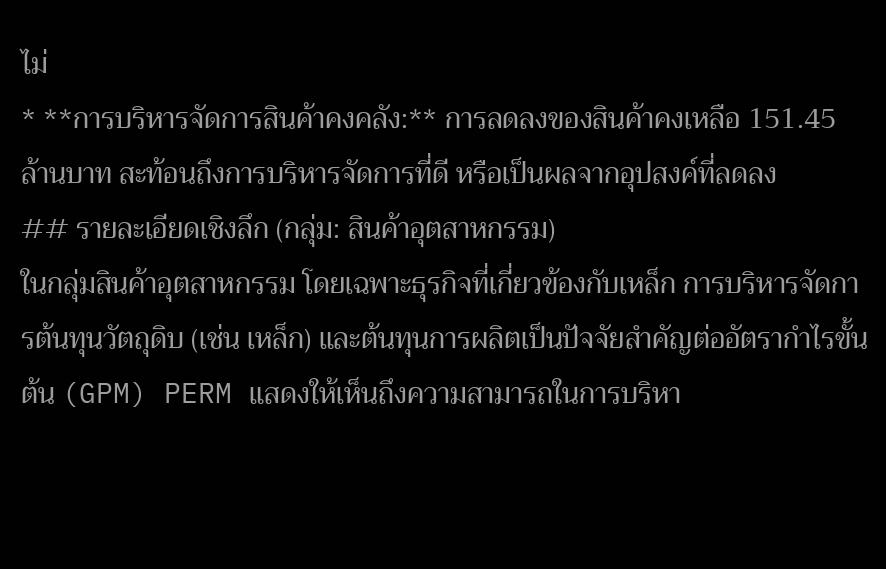ไม่
* **การบริหารจัดการสินค้าคงคลัง:** การลดลงของสินค้าคงเหลือ 151.45 ล้านบาท สะท้อนถึงการบริหารจัดการที่ดี หรือเป็นผลจากอุปสงค์ที่ลดลง
## รายละเอียดเชิงลึก (กลุ่ม: สินค้าอุตสาหกรรม)
ในกลุ่มสินค้าอุตสาหกรรม โดยเฉพาะธุรกิจที่เกี่ยวข้องกับเหล็ก การบริหารจัดการต้นทุนวัตถุดิบ (เช่น เหล็ก) และต้นทุนการผลิตเป็นปัจจัยสำคัญต่ออัตรากำไรขั้นต้น (GPM) PERM แสดงให้เห็นถึงความสามารถในการบริหา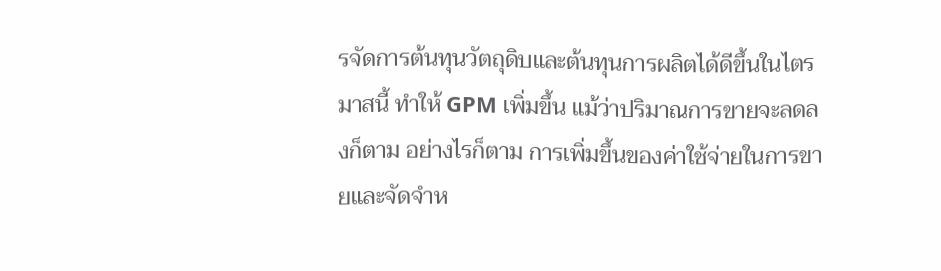รจัดการต้นทุนวัตถุดิบและต้นทุนการผลิตได้ดีขึ้นในไตรมาสนี้ ทำให้ GPM เพิ่มขึ้น แม้ว่าปริมาณการขายจะลดลงก็ตาม อย่างไรก็ตาม การเพิ่มขึ้นของค่าใช้จ่ายในการขายและจัดจำห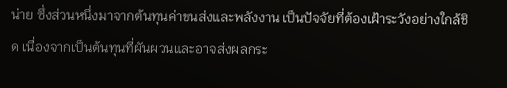น่าย ซึ่งส่วนหนึ่งมาจากต้นทุนค่าขนส่งและพลังงาน เป็นปัจจัยที่ต้องเฝ้าระวังอย่างใกล้ชิด เนื่องจากเป็นต้นทุนที่ผันผวนและอาจส่งผลกระ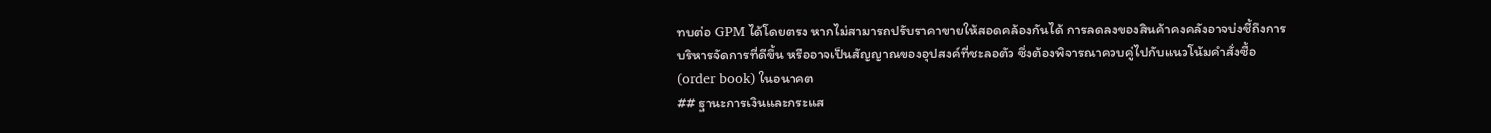ทบต่อ GPM ได้โดยตรง หากไม่สามารถปรับราคาขายให้สอดคล้องกันได้ การลดลงของสินค้าคงคลังอาจบ่งชี้ถึงการบริหารจัดการที่ดีขึ้น หรืออาจเป็นสัญญาณของอุปสงค์ที่ชะลอตัว ซึ่งต้องพิจารณาควบคู่ไปกับแนวโน้มคำสั่งซื้อ (order book) ในอนาคต
## ฐานะการเงินและกระแส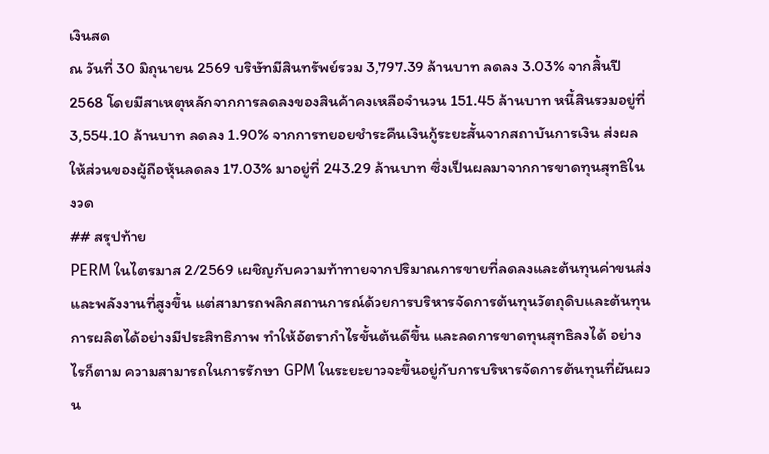เงินสด
ณ วันที่ 30 มิถุนายน 2569 บริษัทมีสินทรัพย์รวม 3,797.39 ล้านบาท ลดลง 3.03% จากสิ้นปี 2568 โดยมีสาเหตุหลักจากการลดลงของสินค้าคงเหลือจำนวน 151.45 ล้านบาท หนี้สินรวมอยู่ที่ 3,554.10 ล้านบาท ลดลง 1.90% จากการทยอยชำระคืนเงินกู้ระยะสั้นจากสถาบันการเงิน ส่งผลให้ส่วนของผู้ถือหุ้นลดลง 17.03% มาอยู่ที่ 243.29 ล้านบาท ซึ่งเป็นผลมาจากการขาดทุนสุทธิในงวด
## สรุปท้าย
PERM ในไตรมาส 2/2569 เผชิญกับความท้าทายจากปริมาณการขายที่ลดลงและต้นทุนค่าขนส่งและพลังงานที่สูงขึ้น แต่สามารถพลิกสถานการณ์ด้วยการบริหารจัดการต้นทุนวัตถุดิบและต้นทุนการผลิตได้อย่างมีประสิทธิภาพ ทำให้อัตรากำไรขั้นต้นดีขึ้น และลดการขาดทุนสุทธิลงได้ อย่างไรก็ตาม ความสามารถในการรักษา GPM ในระยะยาวจะขึ้นอยู่กับการบริหารจัดการต้นทุนที่ผันผวน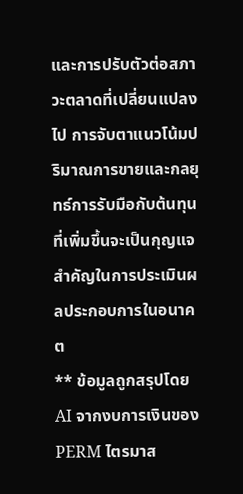และการปรับตัวต่อสภาวะตลาดที่เปลี่ยนแปลงไป การจับตาแนวโน้มปริมาณการขายและกลยุทธ์การรับมือกับต้นทุนที่เพิ่มขึ้นจะเป็นกุญแจสำคัญในการประเมินผลประกอบการในอนาคต
** ข้อมูลถูกสรุปโดย AI จากงบการเงินของ PERM ไตรมาส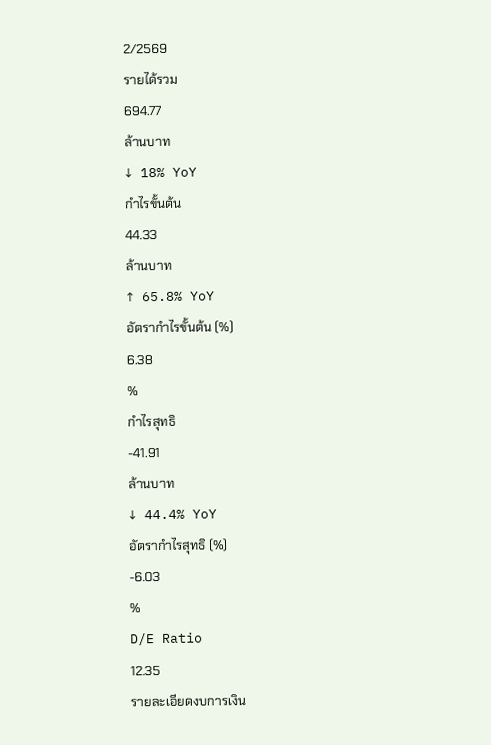2/2569
รายได้รวม
694.77
ล้านบาท
↓ 18% YoY
กำไรขั้นต้น
44.33
ล้านบาท
↑ 65.8% YoY
อัตรากำไรขั้นต้น (%)
6.38
%
กำไรสุทธิ
-41.91
ล้านบาท
↓ 44.4% YoY
อัตรากำไรสุทธิ (%)
-6.03
%
D/E Ratio
12.35
รายละเอียดงบการเงิน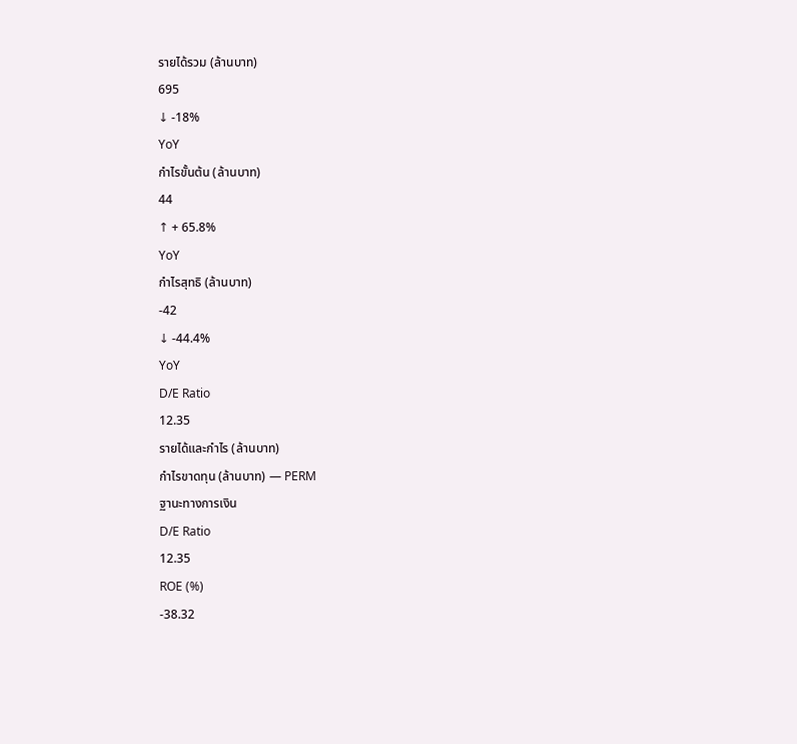รายได้รวม (ล้านบาท)
695
↓ -18%
YoY
กำไรขั้นต้น (ล้านบาท)
44
↑ + 65.8%
YoY
กำไรสุทธิ (ล้านบาท)
-42
↓ -44.4%
YoY
D/E Ratio
12.35
รายได้และกำไร (ล้านบาท)
กำไรขาดทุน (ล้านบาท) — PERM
ฐานะทางการเงิน
D/E Ratio
12.35
ROE (%)
-38.32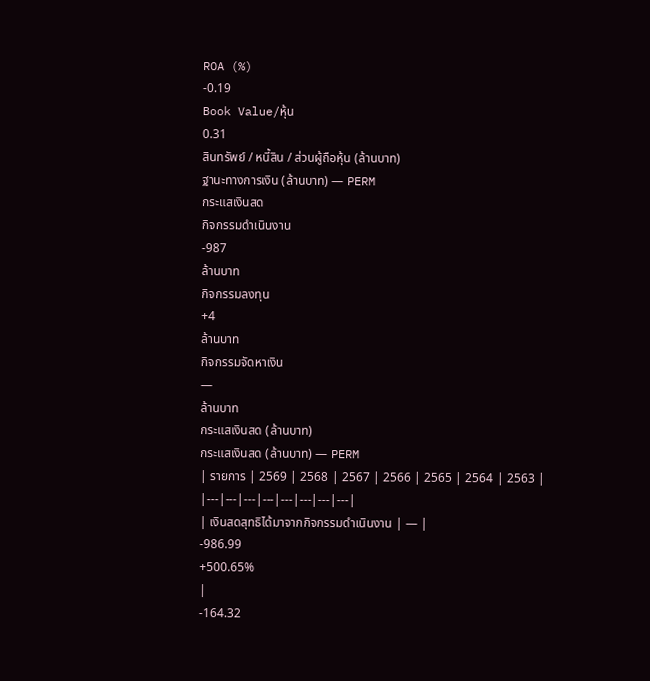ROA (%)
-0.19
Book Value/หุ้น
0.31
สินทรัพย์ / หนี้สิน / ส่วนผู้ถือหุ้น (ล้านบาท)
ฐานะทางการเงิน (ล้านบาท) — PERM
กระแสเงินสด
กิจกรรมดำเนินงาน
-987
ล้านบาท
กิจกรรมลงทุน
+4
ล้านบาท
กิจกรรมจัดหาเงิน
—
ล้านบาท
กระแสเงินสด (ล้านบาท)
กระแสเงินสด (ล้านบาท) — PERM
| รายการ | 2569 | 2568 | 2567 | 2566 | 2565 | 2564 | 2563 |
|---|---|---|---|---|---|---|---|
| เงินสดสุทธิได้มาจากกิจกรรมดำเนินงาน | — |
-986.99
+500.65%
|
-164.32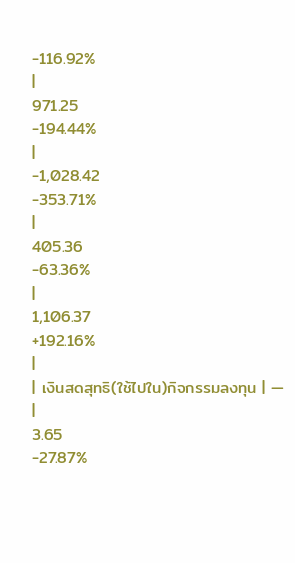-116.92%
|
971.25
-194.44%
|
-1,028.42
-353.71%
|
405.36
-63.36%
|
1,106.37
+192.16%
|
| เงินสดสุทธิ(ใช้ไปใน)กิจกรรมลงทุน | — |
3.65
-27.87%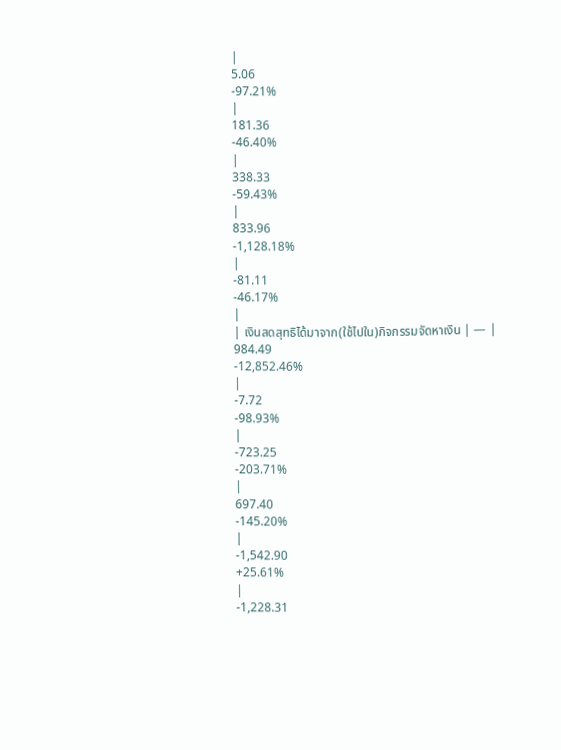|
5.06
-97.21%
|
181.36
-46.40%
|
338.33
-59.43%
|
833.96
-1,128.18%
|
-81.11
-46.17%
|
| เงินสดสุทธิได้มาจาก(ใช้ไปใน)กิจกรรมจัดหาเงิน | — |
984.49
-12,852.46%
|
-7.72
-98.93%
|
-723.25
-203.71%
|
697.40
-145.20%
|
-1,542.90
+25.61%
|
-1,228.31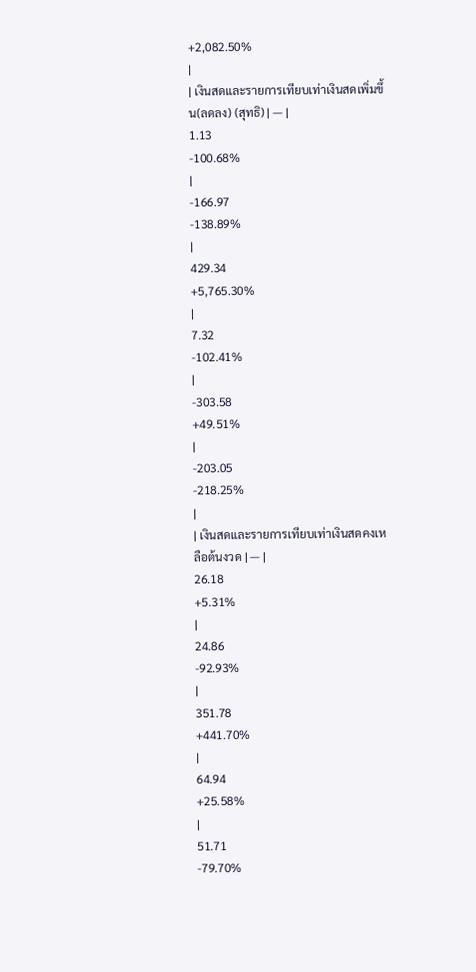+2,082.50%
|
| เงินสดและรายการเทียบเท่าเงินสดเพิ่มขึ้น(ลดลง) (สุทธิ) | — |
1.13
-100.68%
|
-166.97
-138.89%
|
429.34
+5,765.30%
|
7.32
-102.41%
|
-303.58
+49.51%
|
-203.05
-218.25%
|
| เงินสดและรายการเทียบเท่าเงินสดคงเหลือต้นงวด | — |
26.18
+5.31%
|
24.86
-92.93%
|
351.78
+441.70%
|
64.94
+25.58%
|
51.71
-79.70%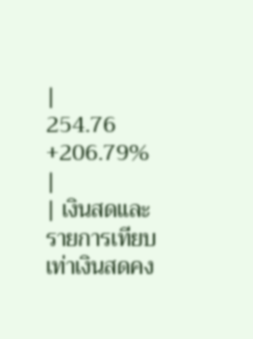|
254.76
+206.79%
|
| เงินสดและรายการเทียบเท่าเงินสดคง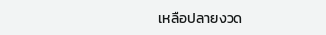เหลือปลายงวด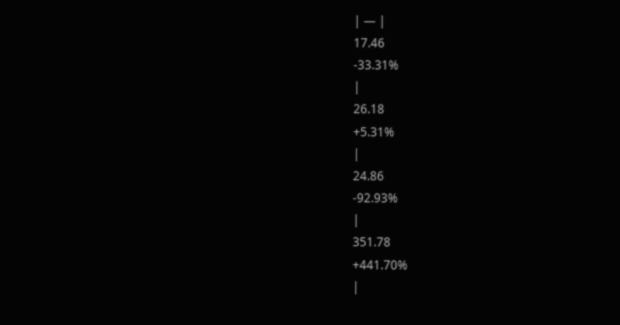| — |
17.46
-33.31%
|
26.18
+5.31%
|
24.86
-92.93%
|
351.78
+441.70%
|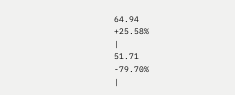64.94
+25.58%
|
51.71
-79.70%
|